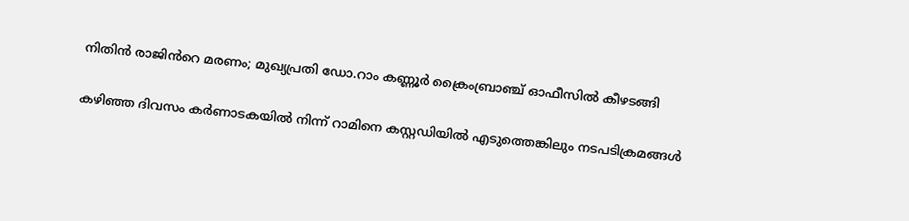നിതിൻ രാജിൻറെ മരണം; മുഖ്യപ്രതി ഡോ.റാം കണ്ണൂർ ക്രൈംബ്രാഞ്ച് ഓഫീസിൽ കീഴടങ്ങി

കഴിഞ്ഞ ദിവസം കർണാടകയിൽ നിന്ന് റാമിനെ കസ്റ്റഡിയിൽ എടുത്തെങ്കിലും നടപടിക്രമങ്ങൾ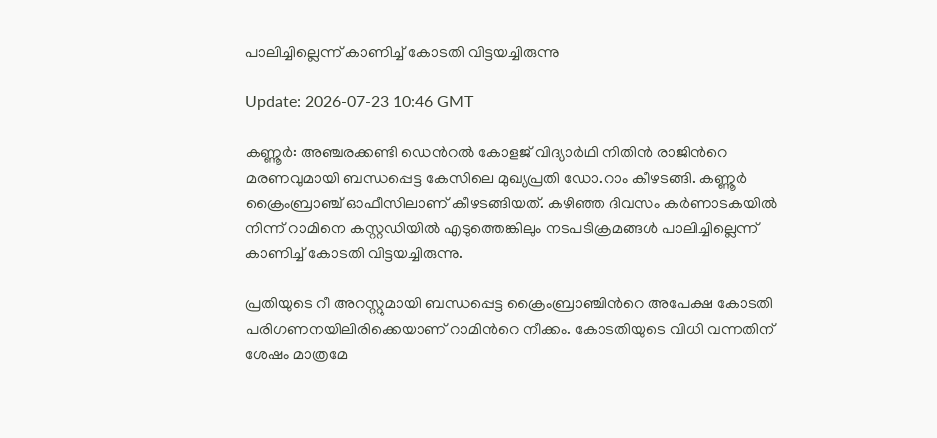പാലിച്ചില്ലെന്ന് കാണിച്ച് കോടതി വിട്ടയച്ചിരുന്നു

Update: 2026-07-23 10:46 GMT

കണ്ണൂർ: അഞ്ചരക്കണ്ടി ഡെന്‍റൽ കോളജ് വിദ്യാർഥി നിതിൻ രാജിന്‍റെ മരണവുമായി ബന്ധപ്പെട്ട കേസിലെ മുഖ്യപ്രതി ഡോ.റാം കീഴടങ്ങി. കണ്ണൂർ ക്രൈംബ്രാഞ്ച് ഓഫീസിലാണ് കീഴടങ്ങിയത്. കഴിഞ്ഞ ദിവസം കർണാടകയിൽ നിന്ന് റാമിനെ കസ്റ്റഡിയിൽ എടുത്തെങ്കിലും നടപടിക്രമങ്ങൾ പാലിച്ചില്ലെന്ന് കാണിച്ച് കോടതി വിട്ടയച്ചിരുന്നു.

പ്രതിയുടെ റീ അറസ്റ്റുമായി ബന്ധപ്പെട്ട ക്രൈംബ്രാഞ്ചിന്‍റെ അപേക്ഷ കോടതി പരിഗണനയിലിരിക്കെയാണ് റാമിന്‍റെ നീക്കം. കോടതിയുടെ വിധി വന്നതിന് ശേഷം മാത്രമേ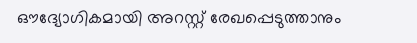ഔദ്യോഗികമായി അറസ്റ്റ് രേഖപ്പെടുത്താനും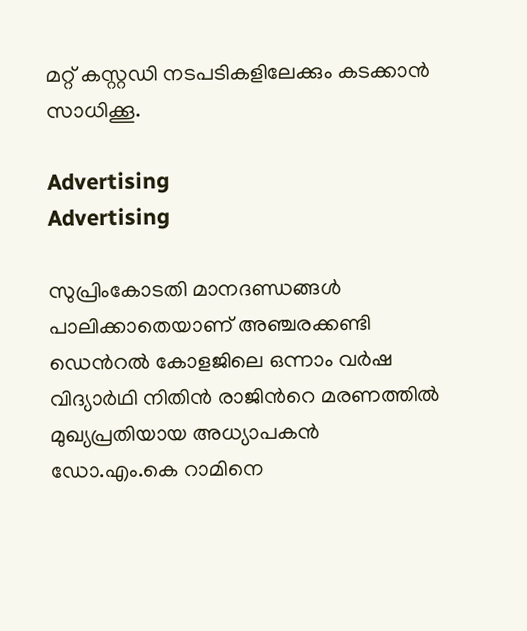മറ്റ് കസ്റ്റഡി നടപടികളിലേക്കും കടക്കാൻ സാധിക്കൂ.

Advertising
Advertising

സുപ്രിംകോടതി മാനദണ്ഡങ്ങൾ പാലിക്കാതെയാണ് അഞ്ചരക്കണ്ടി ഡെന്‍റൽ കോളജിലെ ഒന്നാം വർഷ വിദ്യാർഥി നിതിൻ രാജിന്‍റെ മരണത്തിൽ മുഖ്യപ്രതിയായ അധ്യാപകൻ ഡോ.എം.കെ റാമിനെ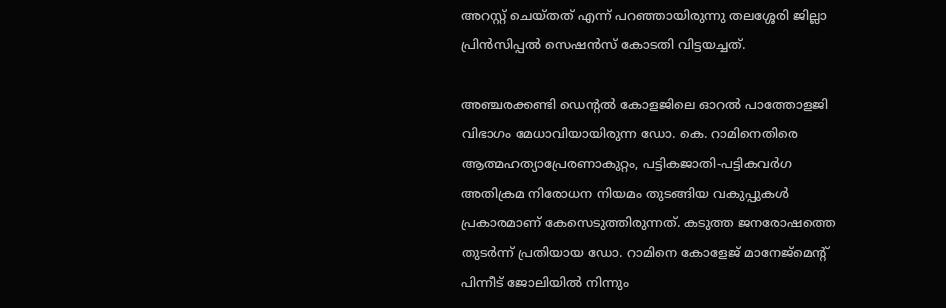അറസ്റ്റ് ചെയ്തത് എന്ന് പറഞ്ഞായിരുന്നു തലശ്ശേരി ജില്ലാ പ്രിൻസിപ്പൽ സെഷൻസ് കോടതി വിട്ടയച്ചത്.

അഞ്ചരക്കണ്ടി ഡെന്റല്‍ കോളജിലെ ഓറല്‍ പാത്തോളജി വിഭാഗം മേധാവിയായിരുന്ന ഡോ. കെ. റാമിനെതിരെ ആത്മഹത്യാപ്രേരണാകുറ്റം, പട്ടികജാതി-പട്ടികവര്‍ഗ അതിക്രമ നിരോധന നിയമം തുടങ്ങിയ വകുപ്പുകള്‍ പ്രകാരമാണ് കേസെടുത്തിരുന്നത്. കടുത്ത ജനരോഷത്തെ തുടര്‍ന്ന് പ്രതിയായ ഡോ. റാമിനെ കോളേജ് മാനേജ്‌മെന്റ് പിന്നീട് ജോലിയില്‍ നിന്നും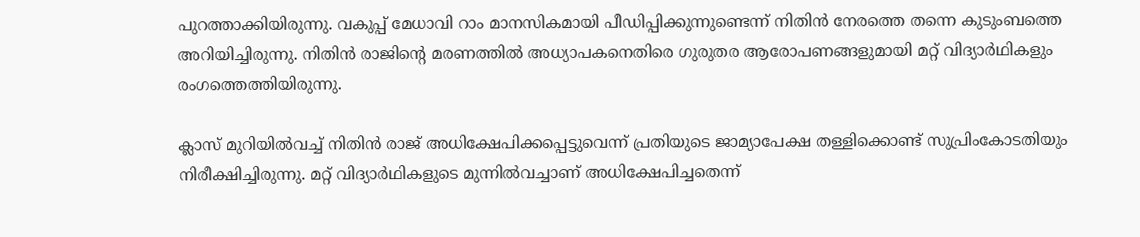പുറത്താക്കിയിരുന്നു. വകുപ്പ് മേധാവി റാം മാനസികമായി പീഡിപ്പിക്കുന്നുണ്ടെന്ന് നിതിന്‍ നേരത്തെ തന്നെ കുടുംബത്തെ അറിയിച്ചിരുന്നു. നിതിന്‍ രാജിന്റെ മരണത്തില്‍ അധ്യാപകനെതിരെ ഗുരുതര ആരോപണങ്ങളുമായി മറ്റ് വിദ്യാര്‍ഥികളും രംഗത്തെത്തിയിരുന്നു.

ക്ലാസ് മുറിയില്‍വച്ച് നിതിന്‍ രാജ് അധിക്ഷേപിക്കപ്പെട്ടുവെന്ന് പ്രതിയുടെ ജാമ്യാപേക്ഷ തള്ളിക്കൊണ്ട് സുപ്രിംകോടതിയും നിരീക്ഷിച്ചിരുന്നു. മറ്റ് വിദ്യാര്‍ഥികളുടെ മുന്നില്‍വച്ചാണ് അധിക്ഷേപിച്ചതെന്ന്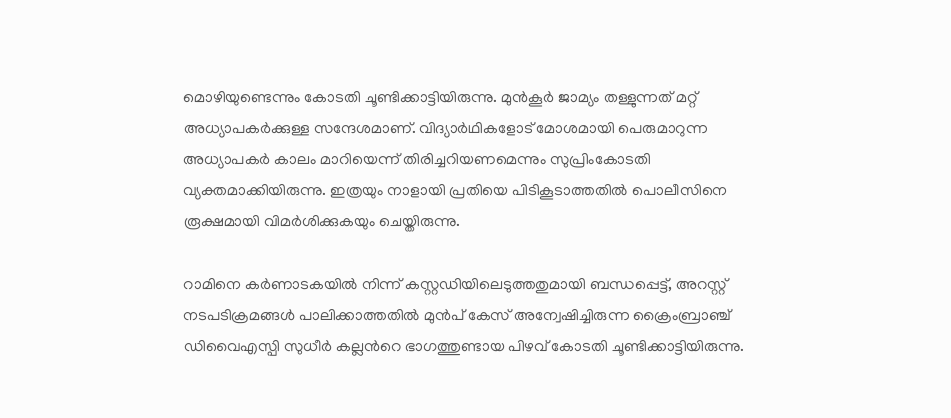മൊഴിയുണ്ടെന്നും കോടതി ചൂണ്ടിക്കാട്ടിയിരുന്നു. മുന്‍കൂര്‍ ജാമ്യം തള്ളുന്നത് മറ്റ് അധ്യാപകര്‍ക്കുള്ള സന്ദേശമാണ്. വിദ്യാര്‍ഥികളോട് മോശമായി പെരുമാറുന്ന അധ്യാപകര്‍ കാലം മാറിയെന്ന് തിരിച്ചറിയണമെന്നും സുപ്രിംകോടതി വ്യക്തമാക്കിയിരുന്നു. ഇത്രയും നാളായി പ്രതിയെ പിടികൂടാത്തതില്‍ പൊലീസിനെ രൂക്ഷമായി വിമര്‍ശിക്കുകയും ചെയ്തിരുന്നു.

റാമിനെ കർണാടകയിൽ നിന്ന് കസ്റ്റഡിയിലെടുത്തതുമായി ബന്ധപ്പെട്ട്, അറസ്റ്റ് നടപടിക്രമങ്ങൾ പാലിക്കാത്തതിൽ മുൻപ് കേസ് അന്വേഷിച്ചിരുന്ന ക്രൈംബ്രാഞ്ച് ഡിവൈഎസ്പി സുധീർ കല്ലന്‍റെ ഭാഗത്തുണ്ടായ പിഴവ് കോടതി ചൂണ്ടിക്കാട്ടിയിരുന്നു.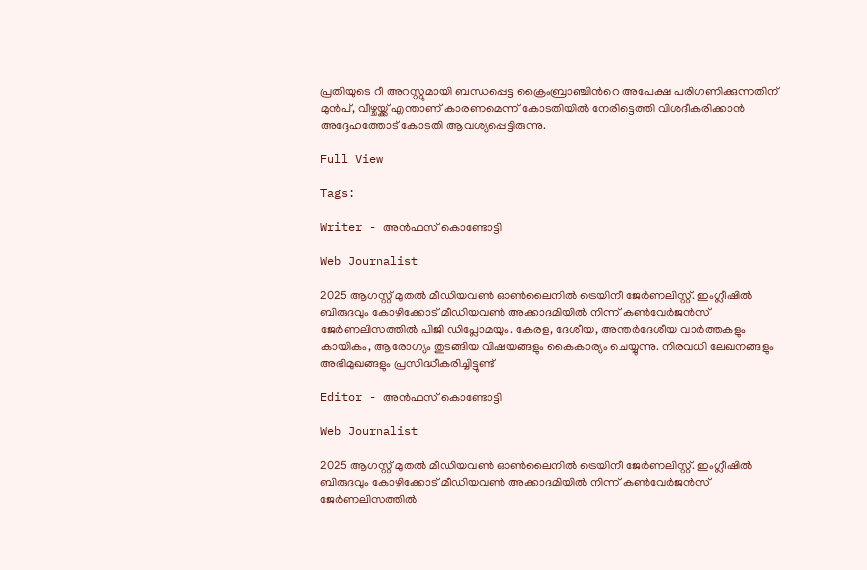പ്രതിയുടെ റീ അറസ്റ്റുമായി ബന്ധപ്പെട്ട ക്രൈംബ്രാഞ്ചിന്‍റെ അപേക്ഷ പരിഗണിക്കുന്നതിന് മുൻപ്, വീഴ്ചയ്ക്ക് എന്താണ് കാരണമെന്ന് കോടതിയിൽ നേരിട്ടെത്തി വിശദീകരിക്കാൻ അദ്ദേഹത്തോട് കോടതി ആവശ്യപ്പെട്ടിരുന്നു.

Full View

Tags:

Writer - അൻഫസ് കൊണ്ടോട്ടി

Web Journalist

2025 ആഗസ്റ്റ് മുതൽ മീഡിയവൺ ഓൺലൈനിൽ ട്രെയിനീ ജേർണലിസ്റ്റ്. ഇംഗ്ലീഷിൽ ബിരുദവും കോഴിക്കോട് മീഡിയവൺ അക്കാദമിയിൽ നിന്ന് കൺവേർജൻസ് ജേർണലിസത്തിൽ പിജി ഡിപ്ലോമയും. കേരള, ദേശീയ, അന്തർദേശീയ വാർത്തകളും കായികം, ആരോഗ്യം തുടങ്ങിയ വിഷയങ്ങളും കൈകാര്യം ചെയ്യുന്നു. നിരവധി ലേഖനങ്ങളും അഭിമുഖങ്ങളും പ്രസിദ്ധീകരിച്ചിട്ടുണ്ട്

Editor - അൻഫസ് കൊണ്ടോട്ടി

Web Journalist

2025 ആഗസ്റ്റ് മുതൽ മീഡിയവൺ ഓൺലൈനിൽ ട്രെയിനീ ജേർണലിസ്റ്റ്. ഇംഗ്ലീഷിൽ ബിരുദവും കോഴിക്കോട് മീഡിയവൺ അക്കാദമിയിൽ നിന്ന് കൺവേർജൻസ് ജേർണലിസത്തിൽ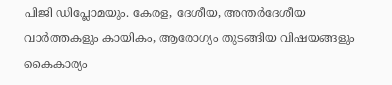പിജി ഡിപ്ലോമയും. കേരള, ദേശീയ, അന്തർദേശീയ വാർത്തകളും കായികം, ആരോഗ്യം തുടങ്ങിയ വിഷയങ്ങളും കൈകാര്യം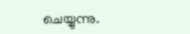ചെയ്യുന്നു.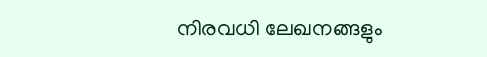നിരവധി ലേഖനങ്ങളും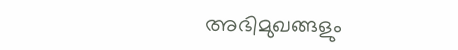അഭിമുഖങ്ങളും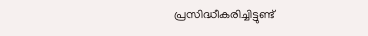പ്രസിദ്ധീകരിച്ചിട്ടുണ്ട്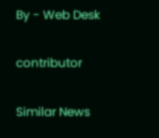By - Web Desk

contributor

Similar News